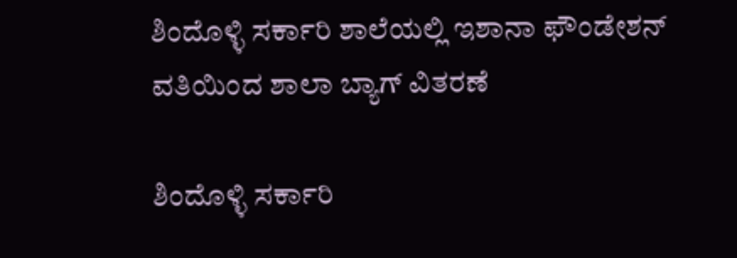ಶಿಂದೊಳ್ಳಿ ಸರ್ಕಾರಿ ಶಾಲೆಯಲ್ಲಿ ಇಶಾನಾ ಫೌಂಡೇಶನ್ ವತಿಯಿಂದ ಶಾಲಾ ಬ್ಯಾಗ್ ವಿತರಣೆ

ಶಿಂದೊಳ್ಳಿ ಸರ್ಕಾರಿ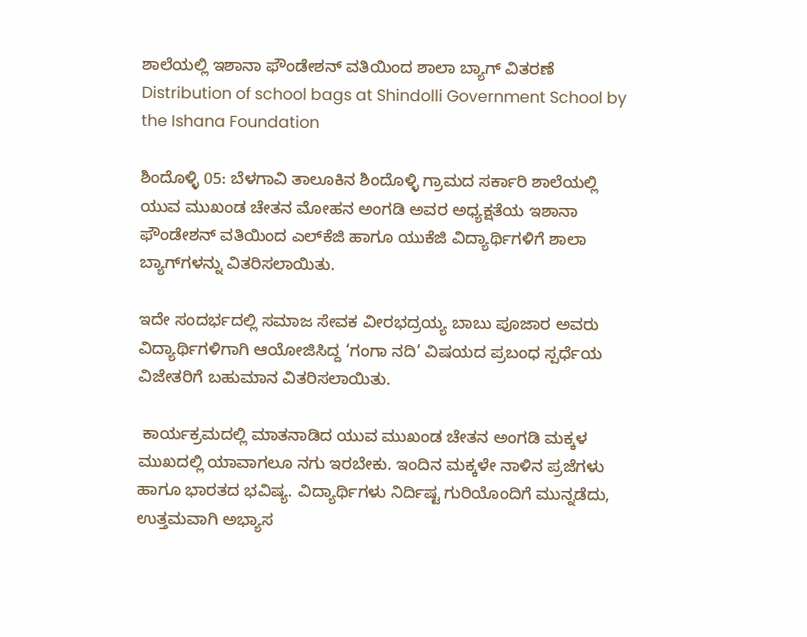ಶಾಲೆಯಲ್ಲಿ ಇಶಾನಾ ಫೌಂಡೇಶನ್ ವತಿಯಿಂದ ಶಾಲಾ ಬ್ಯಾಗ್ ವಿತರಣೆ  Distribution of school bags at Shindolli Government School by the Ishana Foundation

ಶಿಂದೊಳ್ಳಿ 05: ಬೆಳಗಾವಿ ತಾಲೂಕಿನ ಶಿಂದೊಳ್ಳಿ ಗ್ರಾಮದ ಸರ್ಕಾರಿ ಶಾಲೆಯಲ್ಲಿ ಯುವ ಮುಖಂಡ ಚೇತನ ಮೋಹನ ಅಂಗಡಿ ಅವರ ಅಧ್ಯಕ್ಷತೆಯ ಇಶಾನಾ ಫೌಂಡೇಶನ್ ವತಿಯಿಂದ ಎಲ್‌ಕೆಜಿ ಹಾಗೂ ಯುಕೆಜಿ ವಿದ್ಯಾರ್ಥಿಗಳಿಗೆ ಶಾಲಾ ಬ್ಯಾಗ್‌ಗಳನ್ನು ವಿತರಿಸಲಾಯಿತು.

ಇದೇ ಸಂದರ್ಭದಲ್ಲಿ ಸಮಾಜ ಸೇವಕ ವೀರಭದ್ರಯ್ಯ ಬಾಬು ಪೂಜಾರ ಅವರು ವಿದ್ಯಾರ್ಥಿಗಳಿಗಾಗಿ ಆಯೋಜಿಸಿದ್ದ ‘ಗಂಗಾ ನದಿ’ ವಿಷಯದ ಪ್ರಬಂಧ ಸ್ಪರ್ಧೆಯ ವಿಜೇತರಿಗೆ ಬಹುಮಾನ ವಿತರಿಸಲಾಯಿತು.

 ಕಾರ್ಯಕ್ರಮದಲ್ಲಿ ಮಾತನಾಡಿದ ಯುವ ಮುಖಂಡ ಚೇತನ ಅಂಗಡಿ ಮಕ್ಕಳ ಮುಖದಲ್ಲಿ ಯಾವಾಗಲೂ ನಗು ಇರಬೇಕು. ಇಂದಿನ ಮಕ್ಕಳೇ ನಾಳಿನ ಪ್ರಜೆಗಳು ಹಾಗೂ ಭಾರತದ ಭವಿಷ್ಯ. ವಿದ್ಯಾರ್ಥಿಗಳು ನಿರ್ದಿಷ್ಟ ಗುರಿಯೊಂದಿಗೆ ಮುನ್ನಡೆದು, ಉತ್ತಮವಾಗಿ ಅಭ್ಯಾಸ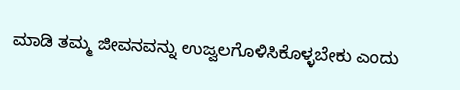ಮಾಡಿ ತಮ್ಮ ಜೀವನವನ್ನು ಉಜ್ವಲಗೊಳಿಸಿಕೊಳ್ಳಬೇಕು ಎಂದು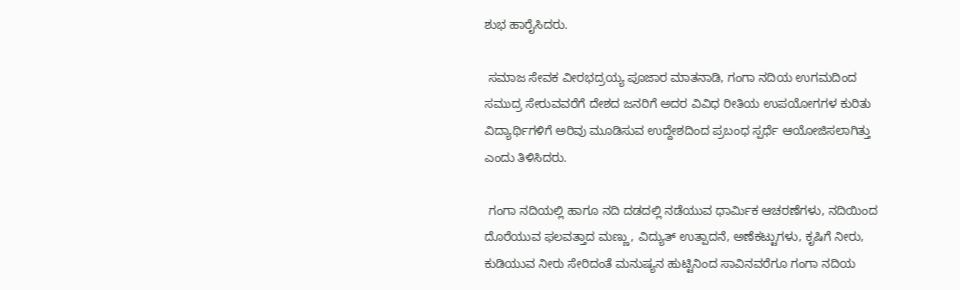ಶುಭ ಹಾರೈಸಿದರು.

 ಸಮಾಜ ಸೇವಕ ವೀರಭದ್ರಯ್ಯ ಪೂಜಾರ ಮಾತನಾಡಿ, ಗಂಗಾ ನದಿಯ ಉಗಮದಿಂದ ಸಮುದ್ರ ಸೇರುವವರೆಗೆ ದೇಶದ ಜನರಿಗೆ ಅದರ ವಿವಿಧ ರೀತಿಯ ಉಪಯೋಗಗಳ ಕುರಿತು ವಿದ್ಯಾರ್ಥಿಗಳಿಗೆ ಅರಿವು ಮೂಡಿಸುವ ಉದ್ದೇಶದಿಂದ ಪ್ರಬಂಧ ಸ್ಪರ್ಧೆ ಆಯೋಜಿಸಲಾಗಿತ್ತು ಎಂದು ತಿಳಿಸಿದರು.

 ಗಂಗಾ ನದಿಯಲ್ಲಿ ಹಾಗೂ ನದಿ ದಡದಲ್ಲಿ ನಡೆಯುವ ಧಾರ್ಮಿಕ ಆಚರಣೆಗಳು, ನದಿಯಿಂದ ದೊರೆಯುವ ಫಲವತ್ತಾದ ಮಣ್ಣು, ವಿದ್ಯುತ್ ಉತ್ಪಾದನೆ, ಅಣೆಕಟ್ಟುಗಳು, ಕೃಷಿಗೆ ನೀರು, ಕುಡಿಯುವ ನೀರು ಸೇರಿದಂತೆ ಮನುಷ್ಯನ ಹುಟ್ಟಿನಿಂದ ಸಾವಿನವರೆಗೂ ಗಂಗಾ ನದಿಯ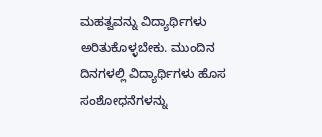ಮಹತ್ವವನ್ನು ವಿದ್ಯಾರ್ಥಿಗಳು ಅರಿತುಕೊಳ್ಳಬೇಕು. ಮುಂದಿನ ದಿನಗಳಲ್ಲಿ ವಿದ್ಯಾರ್ಥಿಗಳು ಹೊಸ ಸಂಶೋಧನೆಗಳನ್ನು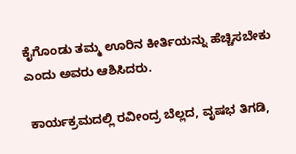ಕೈಗೊಂಡು ತಮ್ಮ ಊರಿನ ಕೀರ್ತಿಯನ್ನು ಹೆಚ್ಚಿಸಬೇಕು ಎಂದು ಅವರು ಆಶಿಸಿದರು.

 ಕಾರ್ಯಕ್ರಮದಲ್ಲಿ ರವೀಂದ್ರ ಬೆಲ್ಲದ, ವೃಷಭ ತಿಗಡಿ,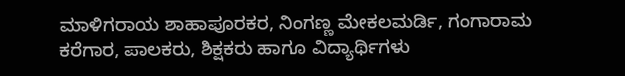ಮಾಳಿಗರಾಯ ಶಾಹಾಪೂರಕರ, ನಿಂಗಣ್ಣ ಮೇಕಲಮರ್ಡಿ, ಗಂಗಾರಾಮ ಕರೆಗಾರ, ಪಾಲಕರು, ಶಿಕ್ಷಕರು ಹಾಗೂ ವಿದ್ಯಾರ್ಥಿಗಳು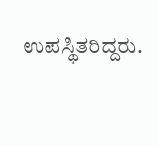ಉಪಸ್ಥಿತರಿದ್ದರು.